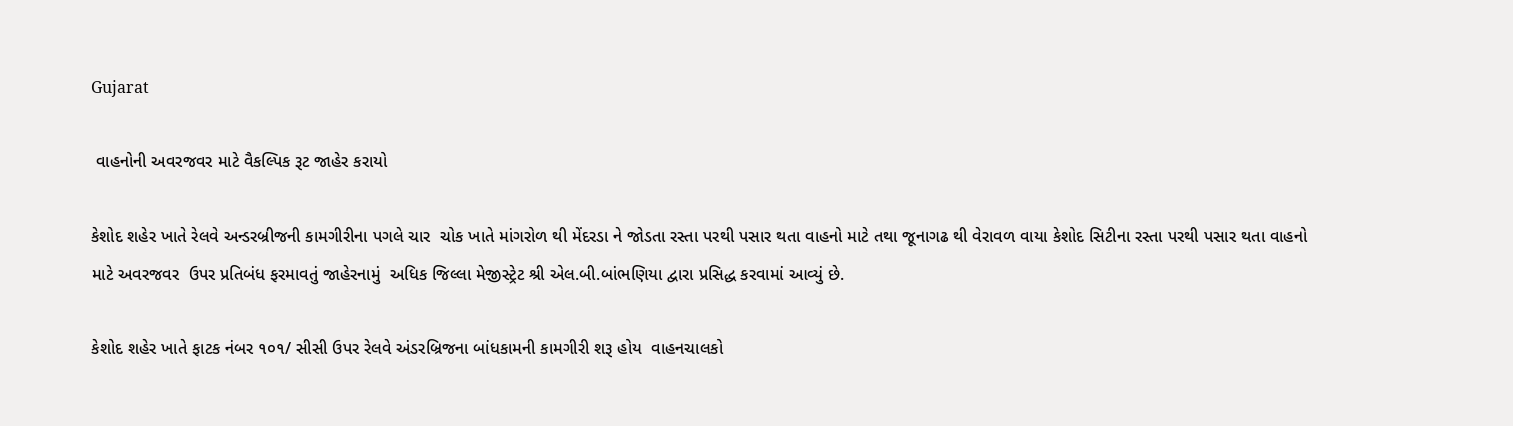Gujarat

 વાહનોની અવરજવર માટે વૈકલ્પિક રૂટ જાહેર કરાયો

કેશોદ શહેર ખાતે રેલવે અન્ડરબ્રીજની કામગીરીના પગલે ચાર  ચોક ખાતે માંગરોળ થી મેંદરડા ને જોડતા રસ્તા પરથી પસાર થતા વાહનો માટે તથા જૂનાગઢ થી વેરાવળ વાયા કેશોદ સિટીના રસ્તા પરથી પસાર થતા વાહનો માટે અવરજવર  ઉપર પ્રતિબંધ ફરમાવતું જાહેરનામું  અધિક જિલ્લા મેજીસ્ટ્રેટ શ્રી એલ.બી.બાંભણિયા દ્વારા પ્રસિદ્ધ કરવામાં આવ્યું છે.

કેશોદ શહેર ખાતે ફાટક નંબર ૧૦૧/ સીસી ઉપર રેલવે અંડરબ્રિજના બાંધકામની કામગીરી શરૂ હોય  વાહનચાલકો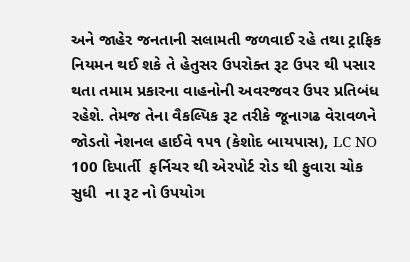અને જાહેર જનતાની સલામતી જળવાઈ રહે તથા ટ્રાફિક નિયમન થઈ શકે તે હેતુસર ઉપરોક્ત રૂટ ઉપર થી પસાર થતા તમામ પ્રકારના વાહનોની અવરજવર ઉપર પ્રતિબંધ રહેશે. તેમજ તેના વૈકલ્પિક રૂટ તરીકે જૂનાગઢ વેરાવળને જોડતો નેશનલ હાઈવે ૧૫૧ (કેશોદ બાયપાસ), LC NO 100 દિપાર્તી  ફર્નિચર થી એરપોર્ટ રોડ થી ફુવારા ચોક સુધી ‌ ના રૂટ નો ઉપયોગ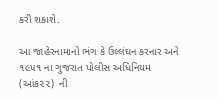કરી શકાશે.

આ જાહેરનામાનો ભંગ કે ઉલ્લંઘન કરનાર અને ૧૯૫૧ ના ગુજરાત પોલીસ અધિનિયમ (આંક૨૨)  ની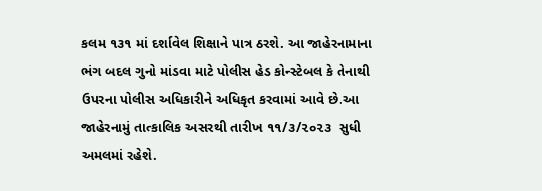કલમ ૧૩૧ માં દર્શાવેલ શિક્ષાને પાત્ર ઠરશે. આ જાહેરનામાના ભંગ બદલ ગુનો માંડવા માટે પોલીસ હેડ કોન્સ્ટેબલ કે તેનાથી ઉપરના પોલીસ અધિકારીને અધિકૃત કરવામાં આવે છે.આ જાહેરનામું તાત્કાલિક અસરથી તારીખ ૧૧/૩/૨૦૨૩  સુધી અમલમાં રહેશે.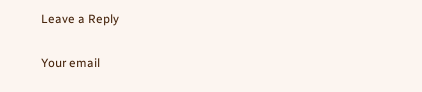Leave a Reply

Your email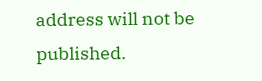address will not be published.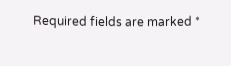Required fields are marked *